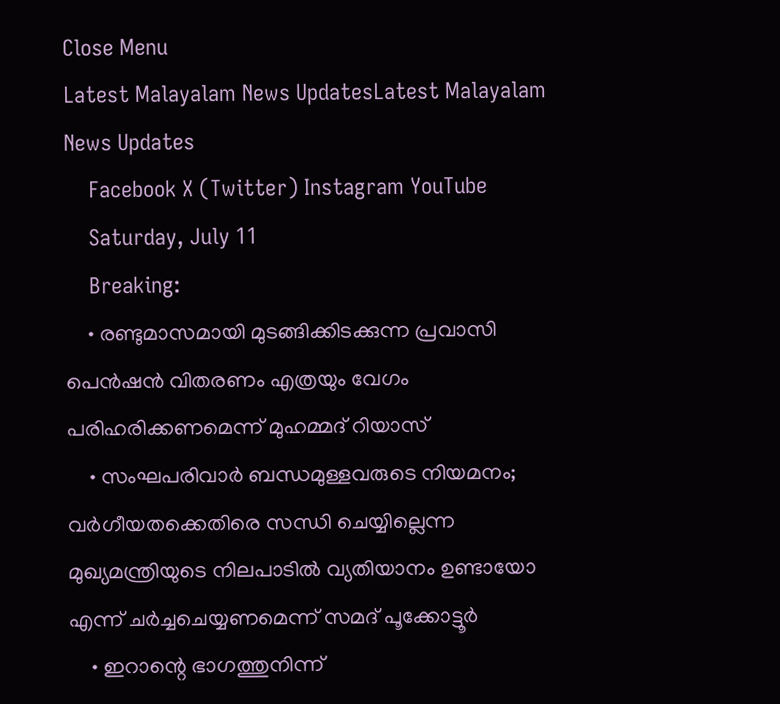Close Menu
Latest Malayalam News UpdatesLatest Malayalam News Updates
    Facebook X (Twitter) Instagram YouTube
    Saturday, July 11
    Breaking:
    • രണ്ടുമാസമായി മുടങ്ങിക്കിടക്കുന്ന പ്രവാസി പെൻഷൻ വിതരണം എത്രയും വേഗം പരിഹരിക്കണമെന്ന് മുഹമ്മദ് റിയാസ്
    • സംഘപരിവാർ ബന്ധമുള്ളവരുടെ നിയമനം; വർഗീയതക്കെതിരെ സന്ധി ചെയ്യില്ലെന്ന മുഖ്യമന്ത്രിയുടെ നിലപാടിൽ വ്യതിയാനം ഉണ്ടായോ എന്ന് ചർച്ചചെയ്യണമെന്ന് സമദ് പൂക്കോട്ടൂർ
    • ഇറാന്റെ ഭാഗത്തുനിന്ന്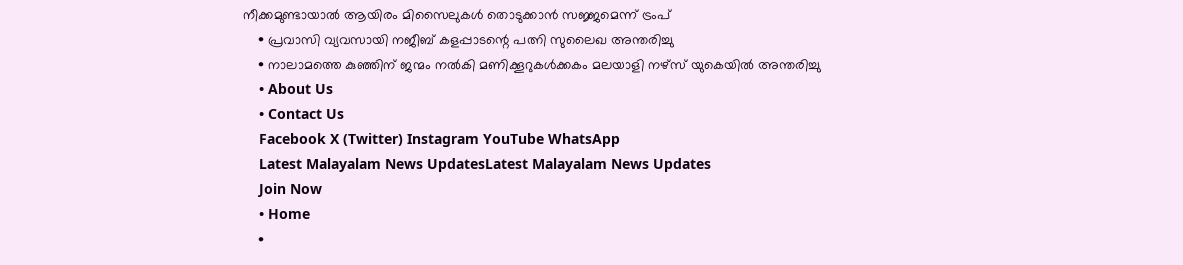നീക്കമുണ്ടായാൽ ആയിരം മിസൈലുകൾ തൊടുക്കാൻ സജ്ജമെന്ന് ട്രംപ്
    • പ്രവാസി വ്യവസായി നജീബ് കളപ്പാടന്റെ പത്നി സുലൈഖ അന്തരിച്ചു
    • നാലാമത്തെ കുഞ്ഞിന് ജന്മം നൽകി മണിക്കൂറുകൾക്കകം മലയാളി നഴ്‌സ് യുകെയിൽ അന്തരിച്ചു
    • About Us
    • Contact Us
    Facebook X (Twitter) Instagram YouTube WhatsApp
    Latest Malayalam News UpdatesLatest Malayalam News Updates
    Join Now
    • Home
    •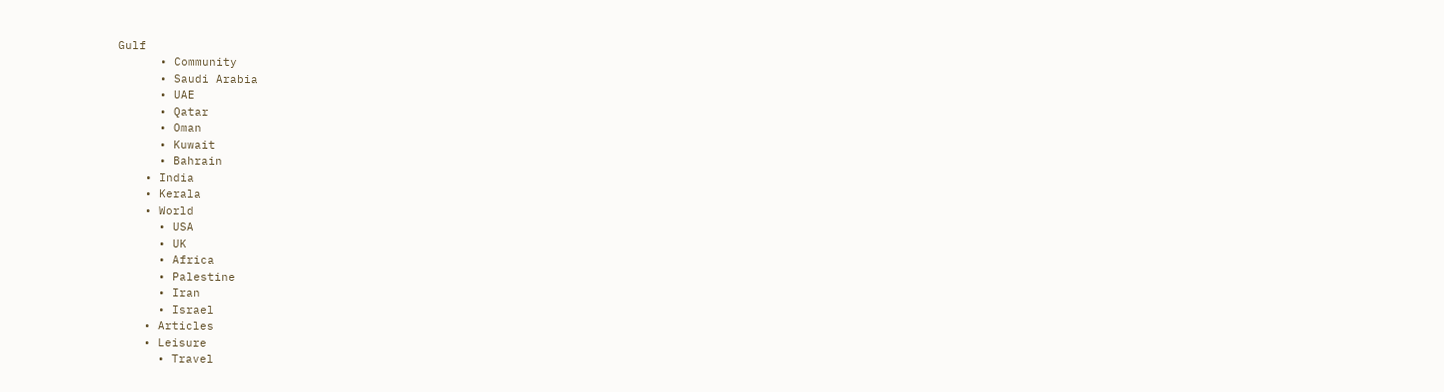Gulf
      • Community
      • Saudi Arabia
      • UAE
      • Qatar
      • Oman
      • Kuwait
      • Bahrain
    • India
    • Kerala
    • World
      • USA
      • UK
      • Africa
      • Palestine
      • Iran
      • Israel
    • Articles
    • Leisure
      • Travel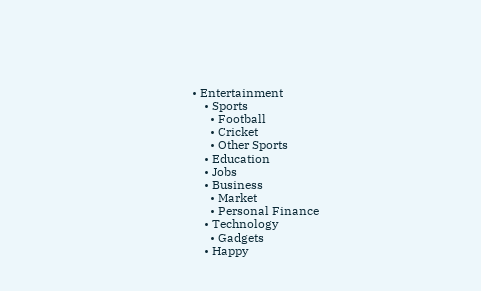• Entertainment
    • Sports
      • Football
      • Cricket
      • Other Sports
    • Education
    • Jobs
    • Business
      • Market
      • Personal Finance
    • Technology
      • Gadgets
    • Happy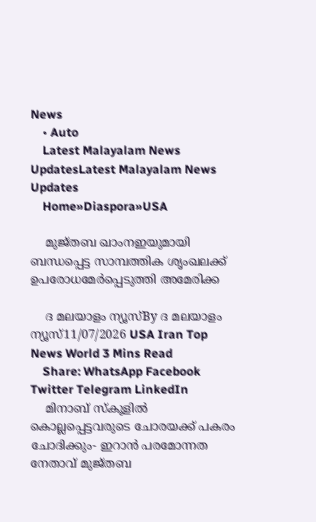News
    • Auto
    Latest Malayalam News UpdatesLatest Malayalam News Updates
    Home»Diaspora»USA

    മുജ്തബ ഖാംനഇയുമായി ബന്ധപ്പെട്ട സാമ്പത്തിക ശൃംഖലക്ക് ഉപരോധമേര്‍പ്പെടുത്തി അമേരിക്ക

    ദ മലയാളം ന്യൂസ്By ദ മലയാളം ന്യൂസ്11/07/2026 USA Iran Top News World 3 Mins Read
    Share: WhatsApp Facebook Twitter Telegram LinkedIn
    മിനാബ് സ്‌കൂളിൽ കൊല്ലപ്പെട്ടവരുടെ ചോരയക്ക് പകരം ചോദിക്കും- ഇറാൻ പരമോന്നത നേതാവ് മുജ്തബ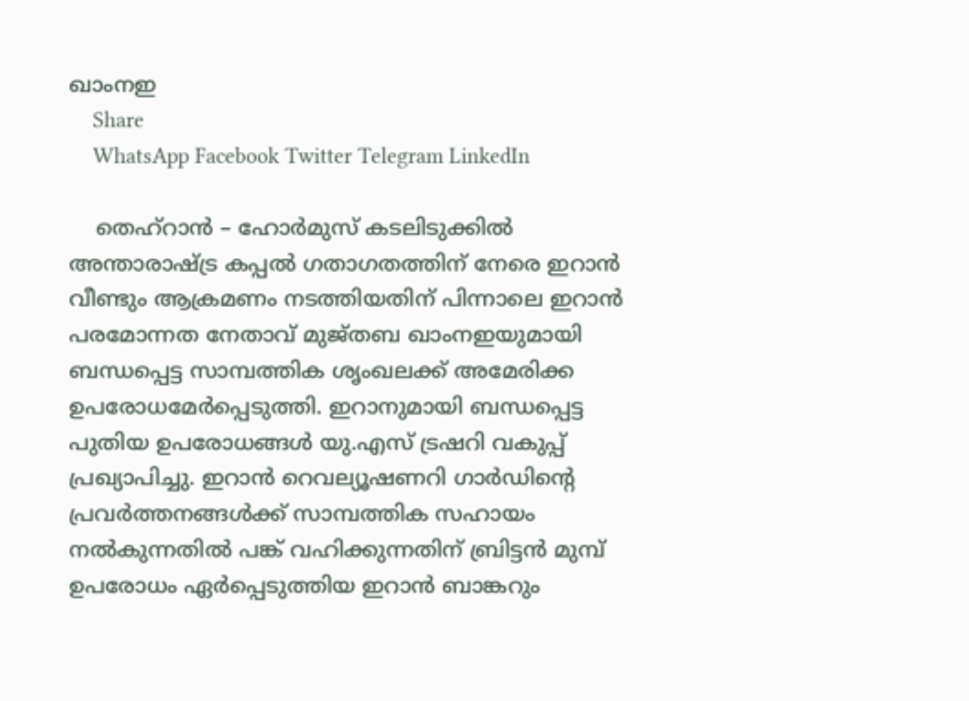ഖാംനഇ
    Share
    WhatsApp Facebook Twitter Telegram LinkedIn

    തെഹ്‌റാന്‍ – ഹോര്‍മുസ് കടലിടുക്കില്‍ അന്താരാഷ്ട്ര കപ്പല്‍ ഗതാഗതത്തിന് നേരെ ഇറാന്‍ വീണ്ടും ആക്രമണം നടത്തിയതിന് പിന്നാലെ ഇറാന്‍ പരമോന്നത നേതാവ് മുജ്തബ ഖാംനഇയുമായി ബന്ധപ്പെട്ട സാമ്പത്തിക ശൃംഖലക്ക് അമേരിക്ക ഉപരോധമേര്‍പ്പെടുത്തി. ഇറാനുമായി ബന്ധപ്പെട്ട പുതിയ ഉപരോധങ്ങള്‍ യു.എസ് ട്രഷറി വകുപ്പ് പ്രഖ്യാപിച്ചു. ഇറാന്‍ റെവല്യൂഷണറി ഗാര്‍ഡിന്റെ പ്രവര്‍ത്തനങ്ങള്‍ക്ക് സാമ്പത്തിക സഹായം നല്‍കുന്നതില്‍ പങ്ക് വഹിക്കുന്നതിന് ബ്രിട്ടന്‍ മുമ്പ് ഉപരോധം ഏര്‍പ്പെടുത്തിയ ഇറാന്‍ ബാങ്കറും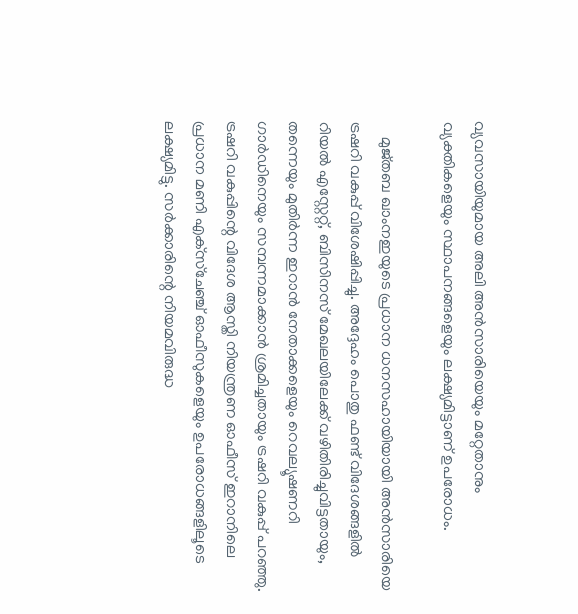വ്യവസായിയുമായ അലി അന്‍സാരിയെയും മറ്റേതാനും വ്യക്തികളെയും സ്ഥാപനങ്ങളെയും ലക്ഷ്യമിട്ടാണ് ഉപരോധം.

    മുജ്തബ ഖാംനഇയുടെ പ്രധാന ധനസഹായിയായി അന്‍സാരിയെ ട്രഷറി വകുപ്പ് വിശേഷിപ്പിച്ചു. അദ്ദേഹം പൊതു ഫണ്ട് വിദേശങ്ങളില്‍ റിയല്‍ എസ്റ്റേറ്റ്, ബിസിനസ് മേഖലയിലേക്ക് വഴിതിരിച്ചുവിട്ടതായും, തന്നെയും മുതിര്‍ന്ന ഇറാന്‍ നേതാക്കളെയും റെവല്യൂഷണറി ഗാര്‍ഡിനെയും സമ്പന്നമാക്കാന്‍ ശ്രമിച്ചതായും ട്രഷറി വകുപ്പ് പറഞ്ഞു. ട്രഷറി വകുപ്പിന്റെ വിദേശ ആസ്തി നിയന്ത്രണ ഓഫീസ് ഇറാനിലെ പ്രധാന മണി എക്‌സ്‌ചേഞ്ച് ഓഫീസുകളെയും ഉപരോധങ്ങളിലൂടെ ലക്ഷ്യമിട്ടു. സര്‍ക്കാരിന്റെ നിയമവിരുദ്ധ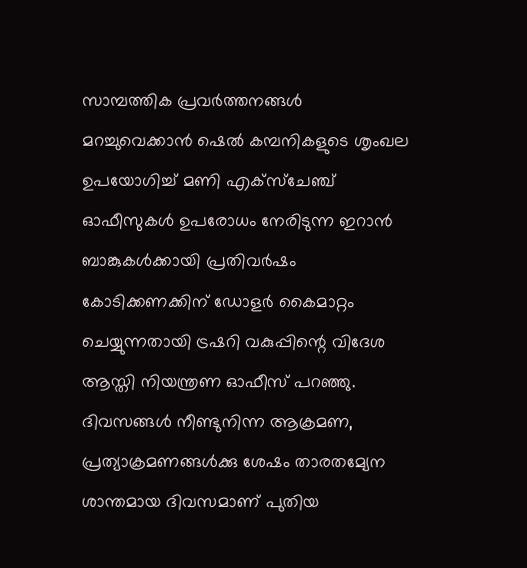സാമ്പത്തിക പ്രവര്‍ത്തനങ്ങള്‍ മറച്ചുവെക്കാന്‍ ഷെല്‍ കമ്പനികളുടെ ശൃംഖല ഉപയോഗിച്ച് മണി എക്‌സ്‌ചേഞ്ച് ഓഫീസുകള്‍ ഉപരോധം നേരിടുന്ന ഇറാന്‍ ബാങ്കുകള്‍ക്കായി പ്രതിവര്‍ഷം കോടിക്കണക്കിന് ഡോളര്‍ കൈമാറ്റം ചെയ്യുന്നതായി ട്രഷറി വകുപ്പിന്റെ വിദേശ ആസ്തി നിയന്ത്രണ ഓഫീസ് പറഞ്ഞു. ദിവസങ്ങള്‍ നീണ്ടുനിന്ന ആക്രമണ, പ്രത്യാക്രമണങ്ങള്‍ക്കു ശേഷം താരതമ്യേന ശാന്തമായ ദിവസമാണ് പുതിയ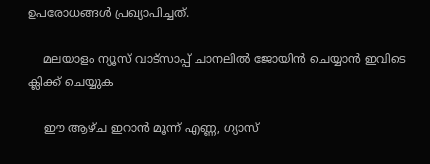ഉപരോധങ്ങള്‍ പ്രഖ്യാപിച്ചത്.

    മലയാളം ന്യൂസ് വാട്സാപ്പ് ചാനലിൽ ജോയിൻ ചെയ്യാൻ ഇവിടെ ക്ലിക്ക് ചെയ്യുക

    ഈ ആഴ്ച ഇറാന്‍ മൂന്ന് എണ്ണ, ഗ്യാസ്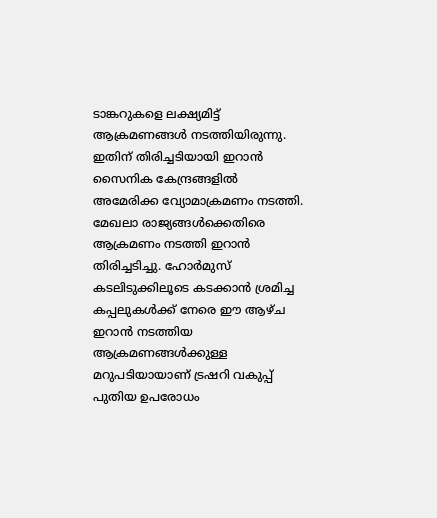ടാങ്കറുകളെ ലക്ഷ്യമിട്ട് ആക്രമണങ്ങള്‍ നടത്തിയിരുന്നു. ഇതിന് തിരിച്ചടിയായി ഇറാന്‍ സൈനിക കേന്ദ്രങ്ങളില്‍ അമേരിക്ക വ്യോമാക്രമണം നടത്തി. മേഖലാ രാജ്യങ്ങള്‍ക്കെതിരെ ആക്രമണം നടത്തി ഇറാന്‍ തിരിച്ചടിച്ചു. ഹോര്‍മുസ് കടലിടുക്കിലൂടെ കടക്കാന്‍ ശ്രമിച്ച കപ്പലുകള്‍ക്ക് നേരെ ഈ ആഴ്ച ഇറാന്‍ നടത്തിയ ആക്രമണങ്ങള്‍ക്കുള്ള മറുപടിയായാണ് ട്രഷറി വകുപ്പ് പുതിയ ഉപരോധം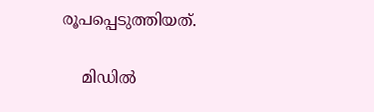രൂപപ്പെടുത്തിയത്.

    മിഡില്‍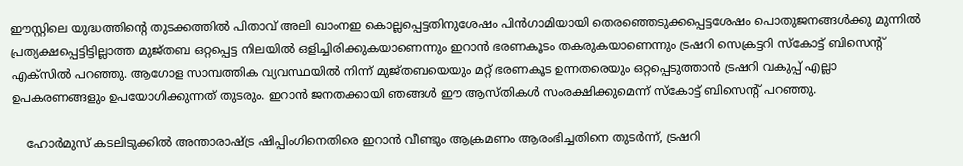ഈസ്റ്റിലെ യുദ്ധത്തിന്റെ തുടക്കത്തില്‍ പിതാവ് അലി ഖാംനഇ കൊല്ലപ്പെട്ടതിനുശേഷം പിന്‍ഗാമിയായി തെരഞ്ഞെടുക്കപ്പെട്ടശേഷം പൊതുജനങ്ങള്‍ക്കു മുന്നില്‍ പ്രത്യക്ഷപ്പെട്ടിട്ടില്ലാത്ത മുജ്തബ ഒറ്റപ്പെട്ട നിലയില്‍ ഒളിച്ചിരിക്കുകയാണെന്നും ഇറാന്‍ ഭരണകൂടം തകരുകയാണെന്നും ട്രഷറി സെക്രട്ടറി സ്‌കോട്ട് ബിസെന്റ് എക്സില്‍ പറഞ്ഞു. ആഗോള സാമ്പത്തിക വ്യവസ്ഥയില്‍ നിന്ന് മുജ്തബയെയും മറ്റ് ഭരണകൂട ഉന്നതരെയും ഒറ്റപ്പെടുത്താന്‍ ട്രഷറി വകുപ്പ് എല്ലാ ഉപകരണങ്ങളും ഉപയോഗിക്കുന്നത് തുടരും. ഇറാന്‍ ജനതക്കായി ഞങ്ങള്‍ ഈ ആസ്തികള്‍ സംരക്ഷിക്കുമെന്ന് സ്‌കോട്ട് ബിസെന്റ് പറഞ്ഞു.

    ഹോര്‍മുസ് കടലിടുക്കില്‍ അന്താരാഷ്ട്ര ഷിപ്പിംഗിനെതിരെ ഇറാന്‍ വീണ്ടും ആക്രമണം ആരംഭിച്ചതിനെ തുടര്‍ന്ന്, ട്രഷറി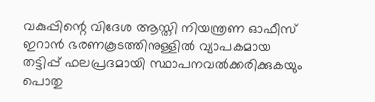വകുപ്പിന്റെ വിദേശ ആസ്തി നിയന്ത്രണ ഓഫീസ് ഇറാന്‍ ഭരണകൂടത്തിനുള്ളില്‍ വ്യാപകമായ തട്ടിപ്പ് ഫലപ്രദമായി സ്ഥാപനവല്‍ക്കരിക്കുകയും പൊതു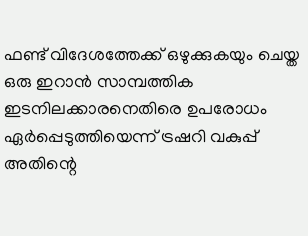ഫണ്ട് വിദേശത്തേക്ക് ഒഴുക്കുകയും ചെയ്ത ഒരു ഇറാന്‍ സാമ്പത്തിക ഇടനിലക്കാരനെതിരെ ഉപരോധം ഏര്‍പ്പെടുത്തിയെന്ന് ട്രഷറി വകുപ്പ് അതിന്റെ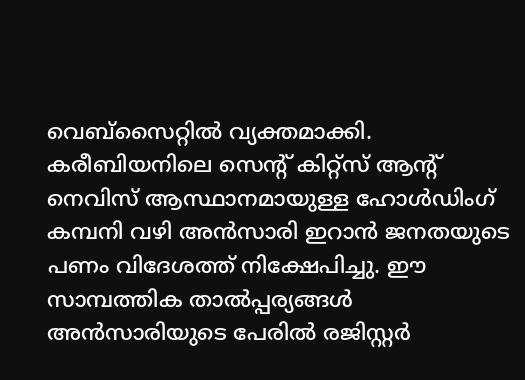വെബ്സൈറ്റില്‍ വ്യക്തമാക്കി. കരീബിയനിലെ സെന്റ് കിറ്റ്സ് ആന്റ് നെവിസ് ആസ്ഥാനമായുള്ള ഹോള്‍ഡിംഗ് കമ്പനി വഴി അന്‍സാരി ഇറാന്‍ ജനതയുടെ പണം വിദേശത്ത് നിക്ഷേപിച്ചു. ഈ സാമ്പത്തിക താല്‍പ്പര്യങ്ങള്‍ അന്‍സാരിയുടെ പേരില്‍ രജിസ്റ്റര്‍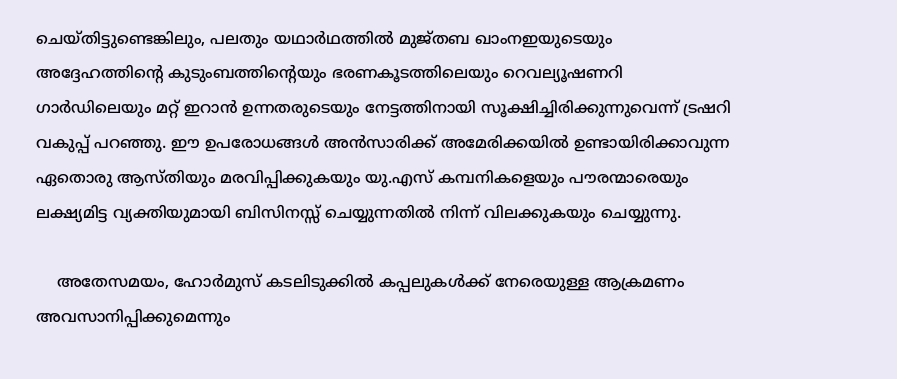ചെയ്തിട്ടുണ്ടെങ്കിലും, പലതും യഥാര്‍ഥത്തില്‍ മുജ്തബ ഖാംനഇയുടെയും അദ്ദേഹത്തിന്റെ കുടുംബത്തിന്റെയും ഭരണകൂടത്തിലെയും റെവല്യൂഷണറി ഗാര്‍ഡിലെയും മറ്റ് ഇറാന്‍ ഉന്നതരുടെയും നേട്ടത്തിനായി സൂക്ഷിച്ചിരിക്കുന്നുവെന്ന് ട്രഷറി വകുപ്പ് പറഞ്ഞു. ഈ ഉപരോധങ്ങള്‍ അന്‍സാരിക്ക് അമേരിക്കയില്‍ ഉണ്ടായിരിക്കാവുന്ന ഏതൊരു ആസ്തിയും മരവിപ്പിക്കുകയും യു.എസ് കമ്പനികളെയും പൗരന്മാരെയും ലക്ഷ്യമിട്ട വ്യക്തിയുമായി ബിസിനസ്സ് ചെയ്യുന്നതില്‍ നിന്ന് വിലക്കുകയും ചെയ്യുന്നു.

    അതേസമയം, ഹോര്‍മുസ് കടലിടുക്കില്‍ കപ്പലുകള്‍ക്ക് നേരെയുള്ള ആക്രമണം അവസാനിപ്പിക്കുമെന്നും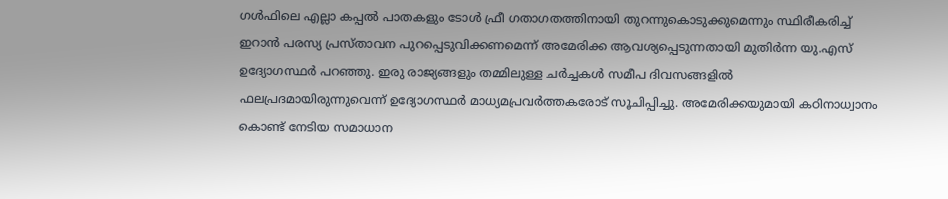ഗള്‍ഫിലെ എല്ലാ കപ്പല്‍ പാതകളും ടോള്‍ ഫ്രീ ഗതാഗതത്തിനായി തുറന്നുകൊടുക്കുമെന്നും സ്ഥിരീകരിച്ച് ഇറാന്‍ പരസ്യ പ്രസ്താവന പുറപ്പെടുവിക്കണമെന്ന് അമേരിക്ക ആവശ്യപ്പെടുന്നതായി മുതിര്‍ന്ന യു.എസ് ഉദ്യോഗസ്ഥര്‍ പറഞ്ഞു. ഇരു രാജ്യങ്ങളും തമ്മിലുള്ള ചര്‍ച്ചകള്‍ സമീപ ദിവസങ്ങളില്‍ ഫലപ്രദമായിരുന്നുവെന്ന് ഉദ്യോഗസ്ഥര്‍ മാധ്യമപ്രവര്‍ത്തകരോട് സൂചിപ്പിച്ചു. അമേരിക്കയുമായി കഠിനാധ്വാനം കൊണ്ട് നേടിയ സമാധാന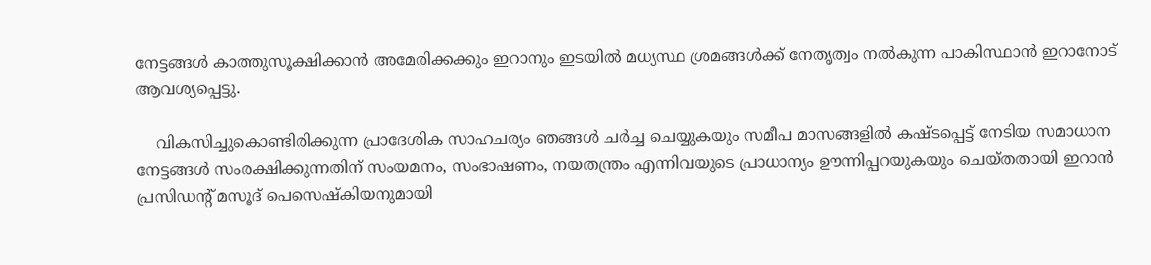നേട്ടങ്ങള്‍ കാത്തുസൂക്ഷിക്കാന്‍ അമേരിക്കക്കും ഇറാനും ഇടയില്‍ മധ്യസ്ഥ ശ്രമങ്ങള്‍ക്ക് നേതൃത്വം നല്‍കുന്ന പാകിസ്ഥാന്‍ ഇറാനോട് ആവശ്യപ്പെട്ടു.

    വികസിച്ചുകൊണ്ടിരിക്കുന്ന പ്രാദേശിക സാഹചര്യം ഞങ്ങള്‍ ചര്‍ച്ച ചെയ്യുകയും സമീപ മാസങ്ങളില്‍ കഷ്ടപ്പെട്ട് നേടിയ സമാധാന നേട്ടങ്ങള്‍ സംരക്ഷിക്കുന്നതിന് സംയമനം, സംഭാഷണം, നയതന്ത്രം എന്നിവയുടെ പ്രാധാന്യം ഊന്നിപ്പറയുകയും ചെയ്തതായി ഇറാന്‍ പ്രസിഡന്റ് മസൂദ് പെസെഷ്‌കിയനുമായി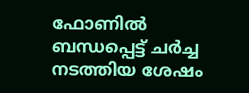ഫോണില്‍ ബന്ധപ്പെട്ട് ചര്‍ച്ച നടത്തിയ ശേഷം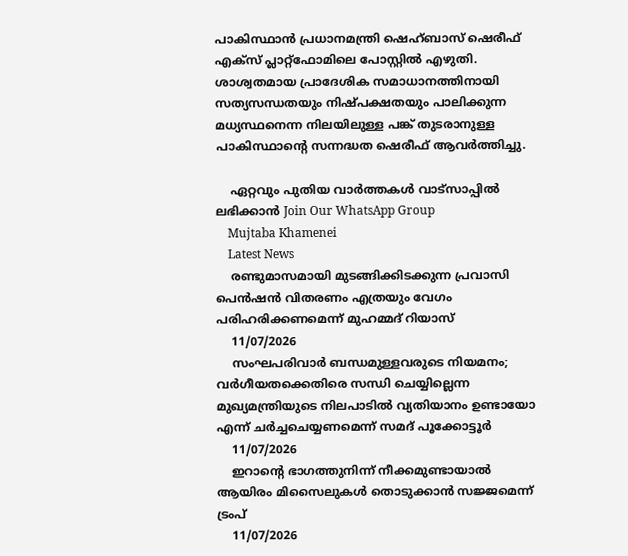പാകിസ്ഥാന്‍ പ്രധാനമന്ത്രി ഷെഹ്ബാസ് ഷെരീഫ് എക്‌സ് പ്ലാറ്റ്ഫോമിലെ പോസ്റ്റില്‍ എഴുതി. ശാശ്വതമായ പ്രാദേശിക സമാധാനത്തിനായി സത്യസന്ധതയും നിഷ്പക്ഷതയും പാലിക്കുന്ന മധ്യസ്ഥനെന്ന നിലയിലുള്ള പങ്ക് തുടരാനുള്ള പാകിസ്ഥാന്റെ സന്നദ്ധത ഷെരീഫ് ആവര്‍ത്തിച്ചു.

    ഏറ്റവും പുതിയ വാർത്തകൾ വാട്സാപ്പിൽ ലഭിക്കാൻ Join Our WhatsApp Group
    Mujtaba Khamenei
    Latest News
    രണ്ടുമാസമായി മുടങ്ങിക്കിടക്കുന്ന പ്രവാസി പെൻഷൻ വിതരണം എത്രയും വേഗം പരിഹരിക്കണമെന്ന് മുഹമ്മദ് റിയാസ്
    11/07/2026
    സംഘപരിവാർ ബന്ധമുള്ളവരുടെ നിയമനം; വർഗീയതക്കെതിരെ സന്ധി ചെയ്യില്ലെന്ന മുഖ്യമന്ത്രിയുടെ നിലപാടിൽ വ്യതിയാനം ഉണ്ടായോ എന്ന് ചർച്ചചെയ്യണമെന്ന് സമദ് പൂക്കോട്ടൂർ
    11/07/2026
    ഇറാന്റെ ഭാഗത്തുനിന്ന് നീക്കമുണ്ടായാൽ ആയിരം മിസൈലുകൾ തൊടുക്കാൻ സജ്ജമെന്ന് ട്രംപ്
    11/07/2026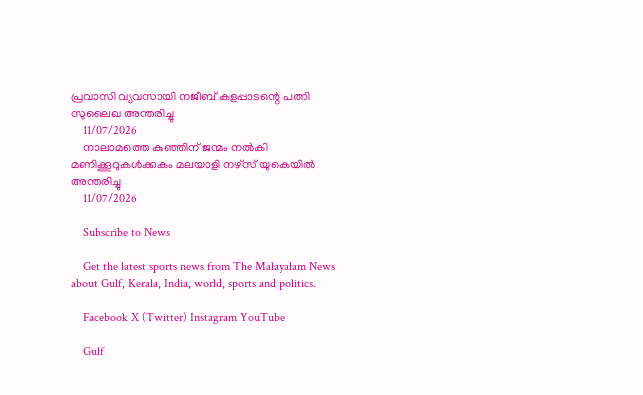പ്രവാസി വ്യവസായി നജീബ് കളപ്പാടന്റെ പത്നി സുലൈഖ അന്തരിച്ചു
    11/07/2026
    നാലാമത്തെ കുഞ്ഞിന് ജന്മം നൽകി മണിക്കൂറുകൾക്കകം മലയാളി നഴ്‌സ് യുകെയിൽ അന്തരിച്ചു
    11/07/2026

    Subscribe to News

    Get the latest sports news from The Malayalam News about Gulf, Kerala, India, world, sports and politics.

    Facebook X (Twitter) Instagram YouTube

    Gulf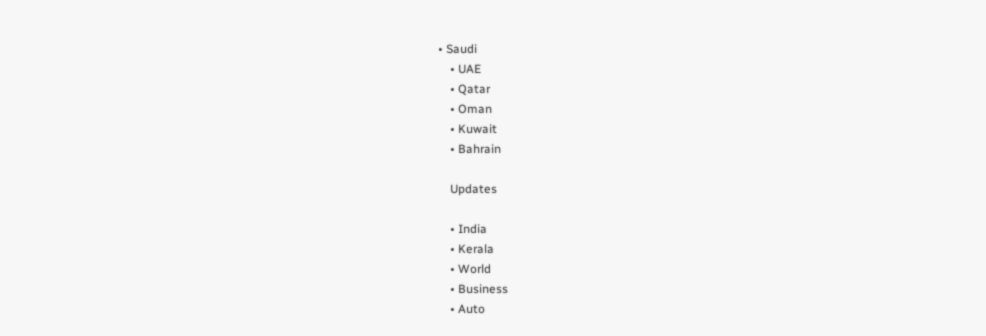• Saudi
    • UAE
    • Qatar
    • Oman
    • Kuwait
    • Bahrain

    Updates

    • India
    • Kerala
    • World
    • Business
    • Auto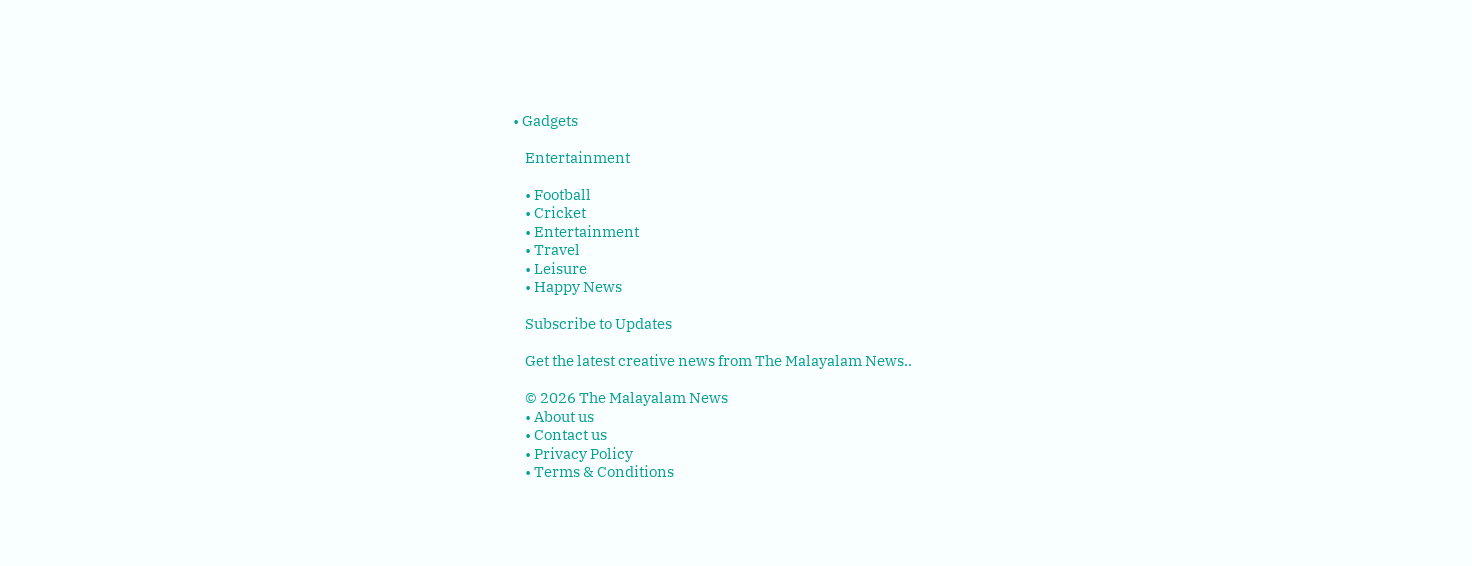• Gadgets

    Entertainment

    • Football
    • Cricket
    • Entertainment
    • Travel
    • Leisure
    • Happy News

    Subscribe to Updates

    Get the latest creative news from The Malayalam News..

    © 2026 The Malayalam News
    • About us
    • Contact us
    • Privacy Policy
    • Terms & Conditions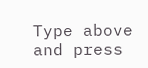Type above and press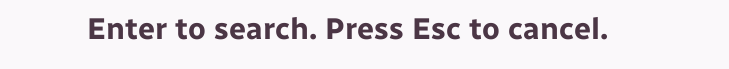Enter to search. Press Esc to cancel.